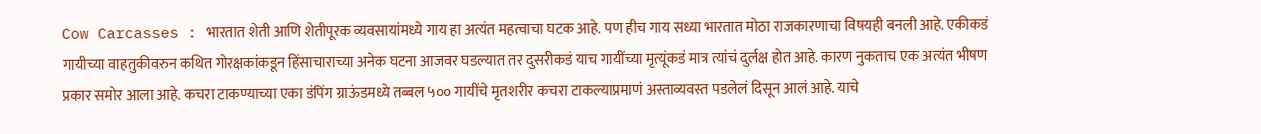Cow Carcasses : भारतात शेती आणि शेतीपूरक व्यवसायांमध्ये गाय हा अत्यंत महत्वाचा घटक आहे. पण हीच गाय सध्या भारतात मोठा राजकारणाचा विषयही बनली आहे. एकीकडं गायीच्या वाहतुकीवरुन कथित गोरक्षकांकडून हिंसाचाराच्या अनेक घटना आजवर घडल्यात तर दुसरीकडं याच गायींच्या मृत्यूंकडं मात्र त्यांचं दुर्लक्ष होत आहे. कारण नुकताच एक अत्यंत भीषण प्रकार समोर आला आहे. कचरा टाकण्याच्या एका डंपिंग ग्राऊंडमध्ये तब्बल ५०० गायींचे मृतशरीर कचरा टाकल्याप्रमाणं अस्ताव्यवस्त पडलेलं दिसून आलं आहे. याचे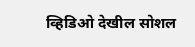व्हिडिओ देखील सोशल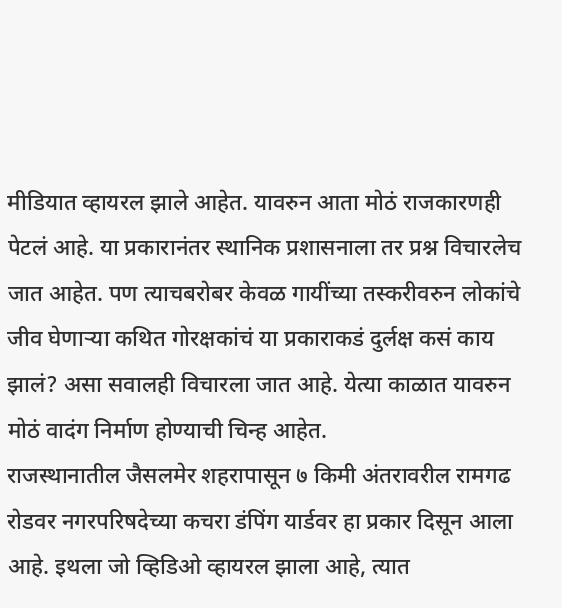मीडियात व्हायरल झाले आहेत. यावरुन आता मोठं राजकारणही पेटलं आहे. या प्रकारानंतर स्थानिक प्रशासनाला तर प्रश्न विचारलेच जात आहेत. पण त्याचबरोबर केवळ गायींच्या तस्करीवरुन लोकांचे जीव घेणाऱ्या कथित गोरक्षकांचं या प्रकाराकडं दुर्लक्ष कसं काय झालं? असा सवालही विचारला जात आहे. येत्या काळात यावरुन मोठं वादंग निर्माण होण्याची चिन्ह आहेत.
राजस्थानातील जैसलमेर शहरापासून ७ किमी अंतरावरील रामगढ रोडवर नगरपरिषदेच्या कचरा डंपिंग यार्डवर हा प्रकार दिसून आला आहे. इथला जो व्हिडिओ व्हायरल झाला आहे, त्यात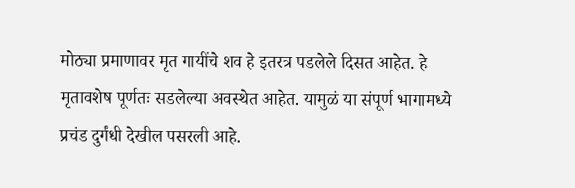मोठ्या प्रमाणावर मृत गायींचे शव हे इतरत्र पडलेले दिसत आहेत. हे मृतावशेष पूर्णतः सडलेल्या अवस्थेत आहेत. यामुळं या संपूर्ण भागामध्ये प्रचंड दुर्गंधी देखील पसरली आहे.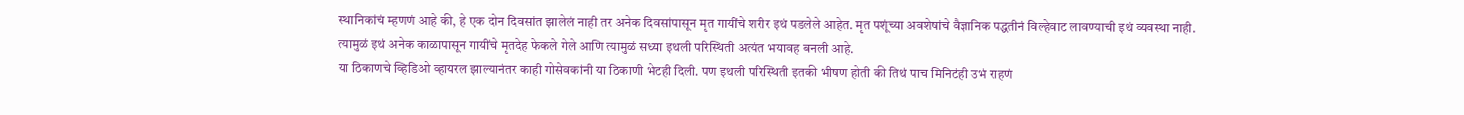स्थानिकांचं म्हणणं आहे की, हे एक दोन दिवसांत झालेलं नाही तर अनेक दिवसांपासून मृत गायींचे शरीर इथं पडलेले आहेत. मृत पशूंच्या अवशेषांचे वैज्ञानिक पद्धतीनं विल्हेवाट लावण्याची इथं व्यवस्था नाही. त्यामुळं इथं अनेक काळापासून गायींचे मृतदेह फेकले गेले आणि त्यामुळं सध्या इथली परिस्थिती अत्यंत भयावह बनली आहे.
या ठिकाणचे व्हिडिओ व्हायरल झाल्यानंतर काही गोसेवकांनी या ठिकाणी भेटही दिली. पण इथली परिस्थिती इतकी भीषण होती की तिथं पाच मिनिटंही उभं राहणं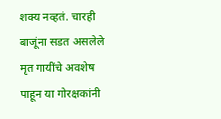शक्य नव्हतं. चारही बाजूंना सडत असलेले मृत गायींचे अवशेष पाहून या गोरक्षकांनी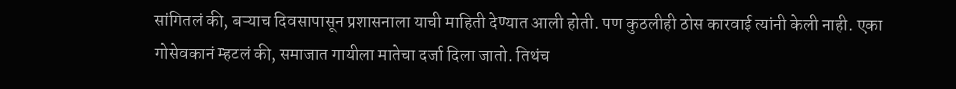सांगितलं की, बऱ्याच दिवसापासून प्रशासनाला याची माहिती देण्यात आली होती. पण कुठलीही ठोस कारवाई त्यांनी केली नाही. एका गोसेवकानं म्हटलं की, समाजात गायीला मातेचा दर्जा दिला जातो. तिथंच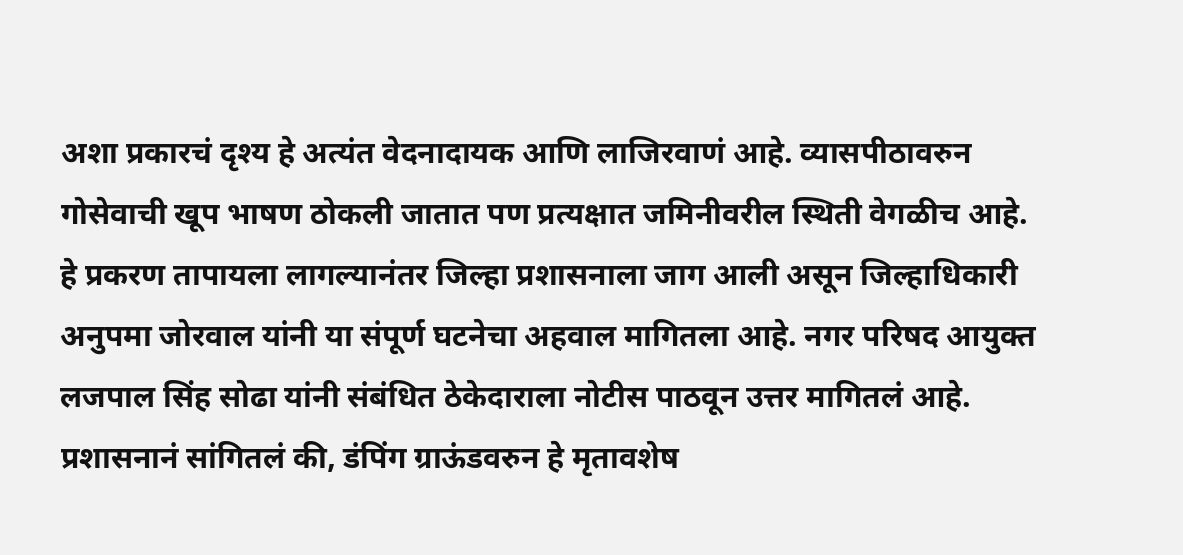अशा प्रकारचं दृश्य हे अत्यंत वेदनादायक आणि लाजिरवाणं आहे. व्यासपीठावरुन गोसेवाची खूप भाषण ठोकली जातात पण प्रत्यक्षात जमिनीवरील स्थिती वेगळीच आहे.
हे प्रकरण तापायला लागल्यानंतर जिल्हा प्रशासनाला जाग आली असून जिल्हाधिकारी अनुपमा जोरवाल यांनी या संपूर्ण घटनेचा अहवाल मागितला आहे. नगर परिषद आयुक्त लजपाल सिंह सोढा यांनी संबंधित ठेकेदाराला नोटीस पाठवून उत्तर मागितलं आहे. प्रशासनानं सांगितलं की, डंपिंग ग्राऊंडवरुन हे मृतावशेष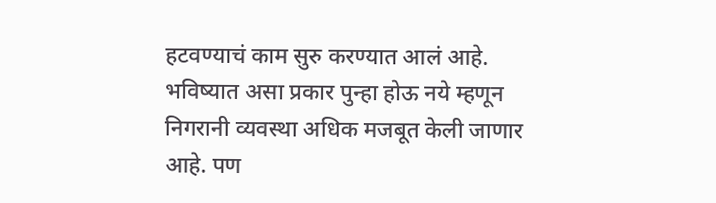हटवण्याचं काम सुरु करण्यात आलं आहे. भविष्यात असा प्रकार पुन्हा होऊ नये म्हणून निगरानी व्यवस्था अधिक मजबूत केली जाणार आहे. पण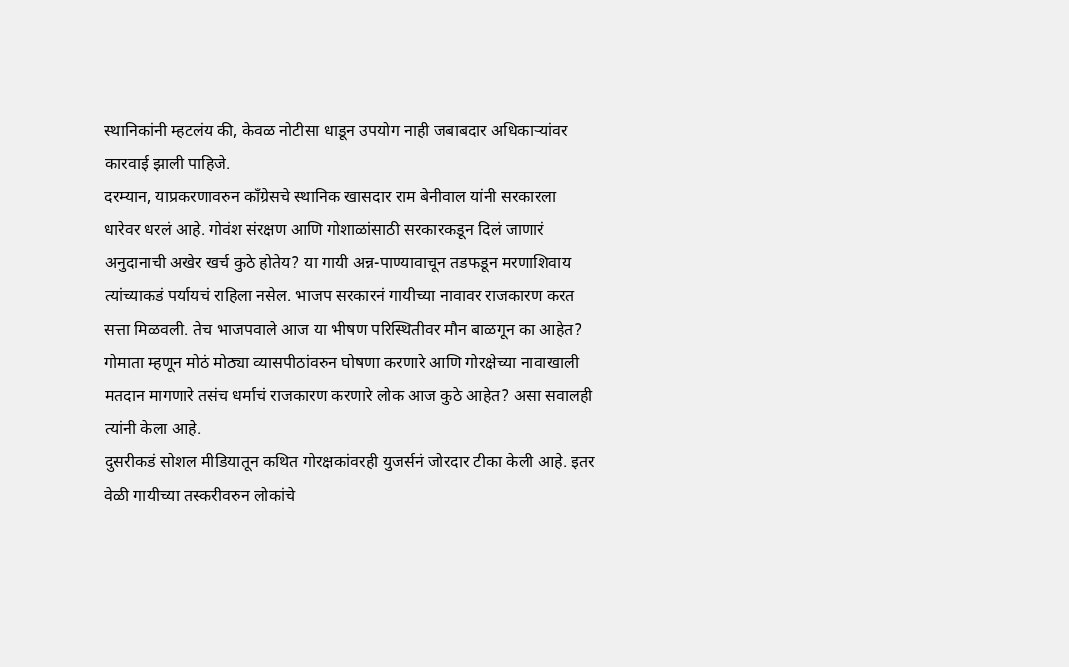स्थानिकांनी म्हटलंय की, केवळ नोटीसा धाडून उपयोग नाही जबाबदार अधिकाऱ्यांवर कारवाई झाली पाहिजे.
दरम्यान, याप्रकरणावरुन काँग्रेसचे स्थानिक खासदार राम बेनीवाल यांनी सरकारला धारेवर धरलं आहे. गोवंश संरक्षण आणि गोशाळांसाठी सरकारकडून दिलं जाणारं अनुदानाची अखेर खर्च कुठे होतेय? या गायी अन्न-पाण्यावाचून तडफडून मरणाशिवाय त्यांच्याकडं पर्यायचं राहिला नसेल. भाजप सरकारनं गायीच्या नावावर राजकारण करत सत्ता मिळवली. तेच भाजपवाले आज या भीषण परिस्थितीवर मौन बाळगून का आहेत? गोमाता म्हणून मोठं मोठ्या व्यासपीठांवरुन घोषणा करणारे आणि गोरक्षेच्या नावाखाली मतदान मागणारे तसंच धर्माचं राजकारण करणारे लोक आज कुठे आहेत? असा सवालही त्यांनी केला आहे.
दुसरीकडं सोशल मीडियातून कथित गोरक्षकांवरही युजर्सनं जोरदार टीका केली आहे. इतर वेळी गायीच्या तस्करीवरुन लोकांचे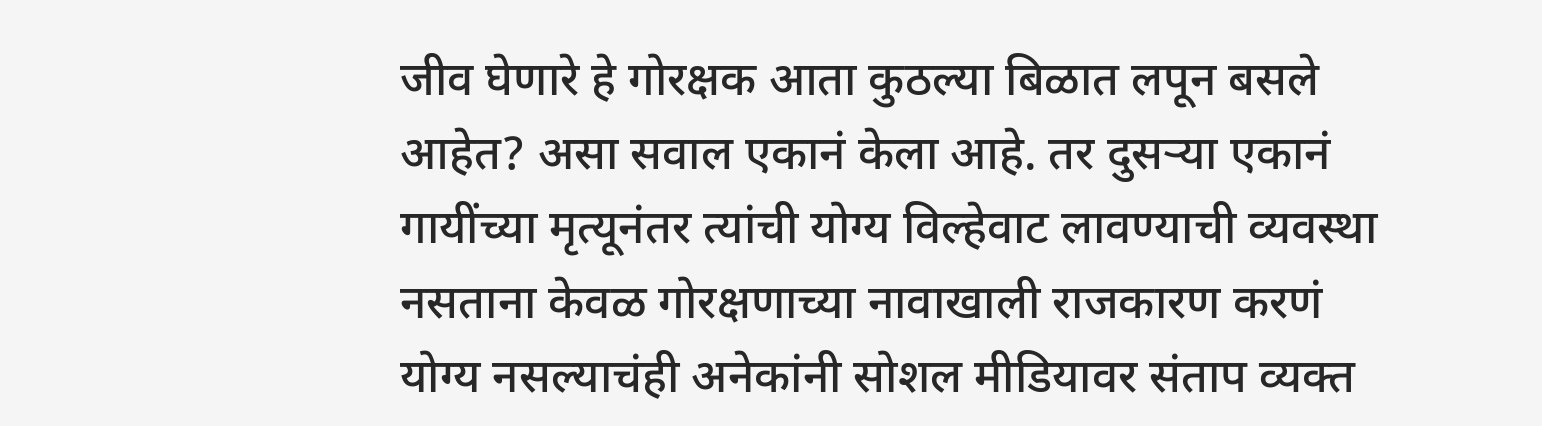जीव घेणारे हे गोरक्षक आता कुठल्या बिळात लपून बसले आहेत? असा सवाल एकानं केला आहे. तर दुसऱ्या एकानं गायींच्या मृत्यूनंतर त्यांची योग्य विल्हेवाट लावण्याची व्यवस्था नसताना केवळ गोरक्षणाच्या नावाखाली राजकारण करणं योग्य नसल्याचंही अनेकांनी सोशल मीडियावर संताप व्यक्त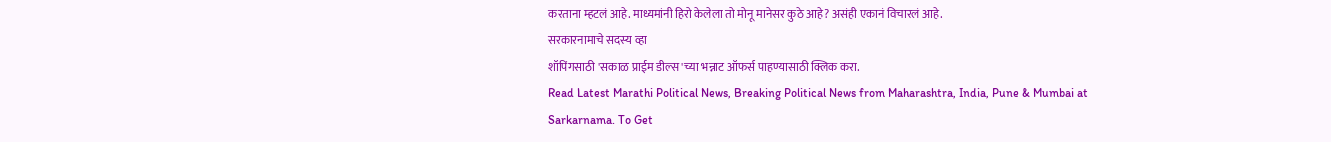करताना म्हटलं आहे. माध्यमांनी हिरो केलेला तो मोनू मानेसर कुठे आहे? असंही एकानं विचारलं आहे.
सरकारनामाचे सदस्य व्हा
शॉपिंगसाठी 'सकाळ प्राईम डील्स'च्या भन्नाट ऑफर्स पाहण्यासाठी क्लिक करा.
Read Latest Marathi Political News, Breaking Political News from Maharashtra, India, Pune & Mumbai at Sarkarnama. To Get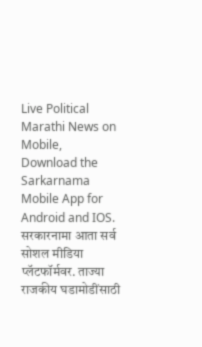Live Political Marathi News on Mobile, Download the Sarkarnama Mobile App for Android and IOS. सरकारनामा आता सर्व सोशल मीडिया प्लॅटफॉर्मवर. ताज्या राजकीय घडामोडींसाठी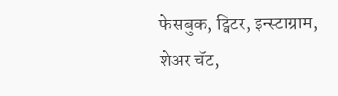फेसबुक, ट्विटर, इन्स्टाग्राम, शेअर चॅट,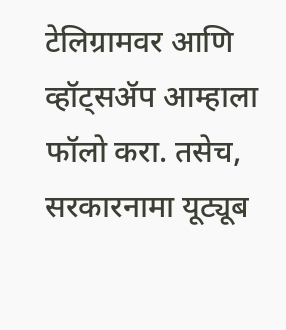टेलिग्रामवर आणि व्हॉट्सॲप आम्हाला फॉलो करा. तसेच, सरकारनामा यूट्यूब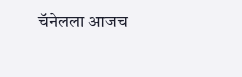चॅनेलला आजच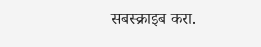सबस्क्राइब करा.